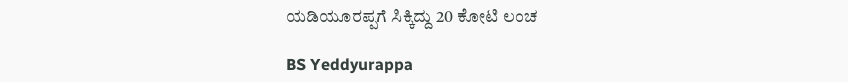ಯಡಿಯೂರಪ್ಪಗೆ ಸಿಕ್ಕಿದ್ದು 20 ಕೋಟಿ ಲಂಚ

BS Yeddyurappa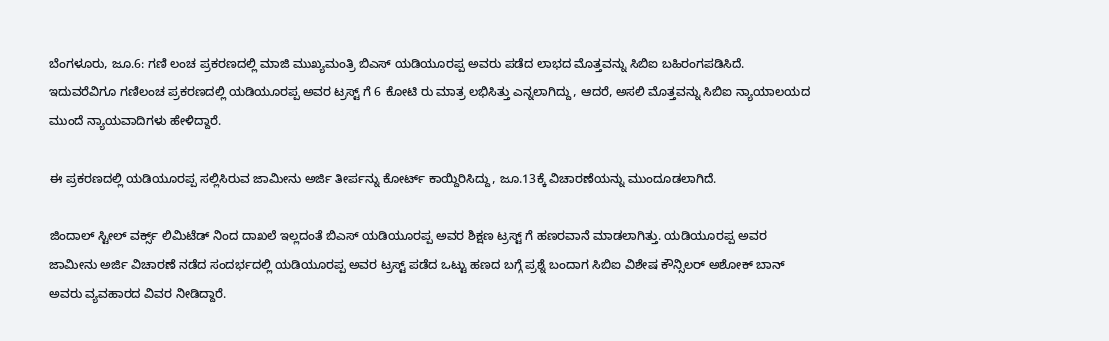ಬೆಂಗಳೂರು, ಜೂ.6: ಗಣಿ ಲಂಚ ಪ್ರಕರಣದಲ್ಲಿ ಮಾಜಿ ಮುಖ್ಯಮಂತ್ರಿ ಬಿಎಸ್ ಯಡಿಯೂರಪ್ಪ ಅವರು ಪಡೆದ ಲಾಭದ ಮೊತ್ತವನ್ನು ಸಿಬಿಐ ಬಹಿರಂಗಪಡಿಸಿದೆ. ಇದುವರೆವಿಗೂ ಗಣಿಲಂಚ ಪ್ರಕರಣದಲ್ಲಿ ಯಡಿಯೂರಪ್ಪ ಅವರ ಟ್ರಸ್ಟ್ ಗೆ 6 ಕೋಟಿ ರು ಮಾತ್ರ ಲಭಿಸಿತ್ತು ಎನ್ನಲಾಗಿದ್ದು, ಆದರೆ, ಅಸಲಿ ಮೊತ್ತವನ್ನು ಸಿಬಿಐ ನ್ಯಾಯಾಲಯದ ಮುಂದೆ ನ್ಯಾಯವಾದಿಗಳು ಹೇಳಿದ್ದಾರೆ.

ಈ ಪ್ರಕರಣದಲ್ಲಿ ಯಡಿಯೂರಪ್ಪ ಸಲ್ಲಿಸಿರುವ ಜಾಮೀನು ಅರ್ಜಿ ತೀರ್ಪನ್ನು ಕೋರ್ಟ್ ಕಾಯ್ದಿರಿಸಿದ್ದು, ಜೂ.13ಕ್ಕೆ ವಿಚಾರಣೆಯನ್ನು ಮುಂದೂಡಲಾಗಿದೆ.

ಜಿಂದಾಲ್ ಸ್ಟೀಲ್ ವರ್ಕ್ಸ್ ಲಿಮಿಟೆಡ್ ನಿಂದ ದಾಖಲೆ ಇಲ್ಲದಂತೆ ಬಿಎಸ್ ಯಡಿಯೂರಪ್ಪ ಅವರ ಶಿಕ್ಷಣ ಟ್ರಸ್ಟ್ ಗೆ ಹಣರವಾನೆ ಮಾಡಲಾಗಿತ್ತು. ಯಡಿಯೂರಪ್ಪ ಅವರ ಜಾಮೀನು ಅರ್ಜಿ ವಿಚಾರಣೆ ನಡೆದ ಸಂದರ್ಭದಲ್ಲಿ ಯಡಿಯೂರಪ್ಪ ಅವರ ಟ್ರಸ್ಟ್ ಪಡೆದ ಒಟ್ಟು ಹಣದ ಬಗ್ಗೆ ಪ್ರಶ್ನೆ ಬಂದಾಗ ಸಿಬಿಐ ವಿಶೇಷ ಕೌನ್ಸಿಲರ್ ಅಶೋಕ್ ಬಾನ್ ಅವರು ವ್ಯವಹಾರದ ವಿವರ ನೀಡಿದ್ದಾರೆ.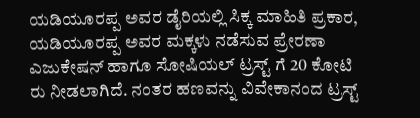ಯಡಿಯೂರಪ್ಪ ಅವರ ಡೈರಿಯಲ್ಲಿ ಸಿಕ್ಕ ಮಾಹಿತಿ ಪ್ರಕಾರ, ಯಡಿಯೂರಪ್ಪ ಅವರ ಮಕ್ಕಳು ನಡೆಸುವ ಪ್ರೇರಣಾ ಎಜುಕೇಷನ್ ಹಾಗೂ ಸೋಷಿಯಲ್ ಟ್ರಸ್ಟ್ ಗೆ 20 ಕೋಟಿ ರು ನೀಡಲಾಗಿದೆ. ನಂತರ ಹಣವನ್ನು ವಿವೇಕಾನಂದ ಟ್ರಸ್ಟ್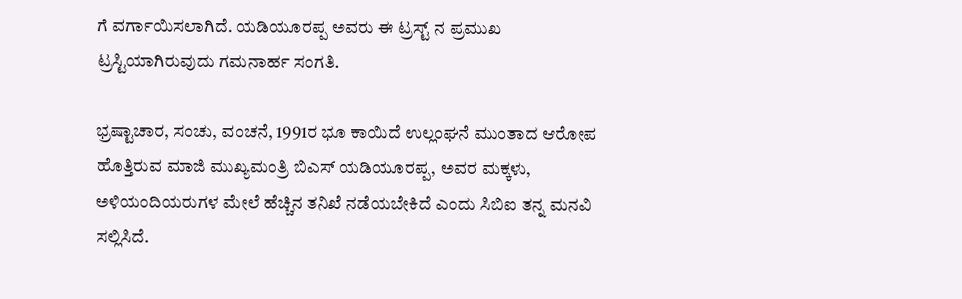ಗೆ ವರ್ಗಾಯಿಸಲಾಗಿದೆ. ಯಡಿಯೂರಪ್ಪ ಅವರು ಈ ಟ್ರಸ್ಟ್ ನ ಪ್ರಮುಖ ಟ್ರಸ್ಟಿಯಾಗಿರುವುದು ಗಮನಾರ್ಹ ಸಂಗತಿ.

ಭ್ರಷ್ಟಾಚಾರ, ಸಂಚು, ವಂಚನೆ, 1991ರ ಭೂ ಕಾಯಿದೆ ಉಲ್ಲಂಘನೆ ಮುಂತಾದ ಆರೋಪ ಹೊತ್ತಿರುವ ಮಾಜಿ ಮುಖ್ಯಮಂತ್ರಿ ಬಿಎಸ್ ಯಡಿಯೂರಪ್ಪ, ಅವರ ಮಕ್ಕಳು, ಅಳಿಯಂದಿಯರುಗಳ ಮೇಲೆ ಹೆಚ್ಚಿನ ತನಿಖೆ ನಡೆಯಬೇಕಿದೆ ಎಂದು ಸಿಬಿಐ ತನ್ನ ಮನವಿ ಸಲ್ಲಿಸಿದೆ.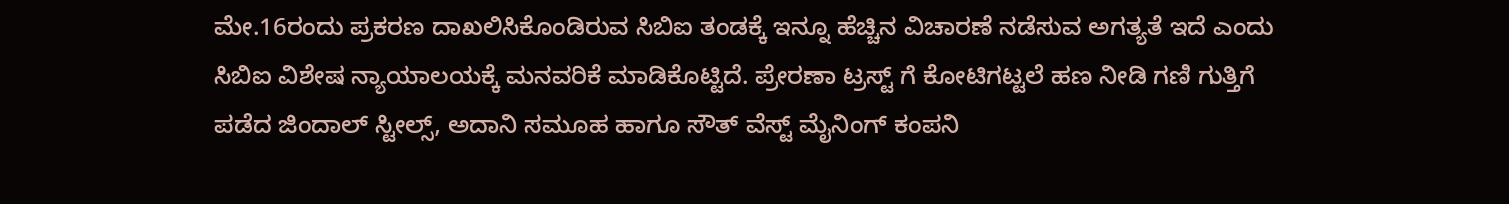ಮೇ.16ರಂದು ಪ್ರಕರಣ ದಾಖಲಿಸಿಕೊಂಡಿರುವ ಸಿಬಿಐ ತಂಡಕ್ಕೆ ಇನ್ನೂ ಹೆಚ್ಚಿನ ವಿಚಾರಣೆ ನಡೆಸುವ ಅಗತ್ಯತೆ ಇದೆ ಎಂದು ಸಿಬಿಐ ವಿಶೇಷ ನ್ಯಾಯಾಲಯಕ್ಕೆ ಮನವರಿಕೆ ಮಾಡಿಕೊಟ್ಟಿದೆ. ಪ್ರೇರಣಾ ಟ್ರಸ್ಟ್ ಗೆ ಕೋಟಿಗಟ್ಟಲೆ ಹಣ ನೀಡಿ ಗಣಿ ಗುತ್ತಿಗೆ ಪಡೆದ ಜಿಂದಾಲ್ ಸ್ಟೀಲ್ಸ್, ಅದಾನಿ ಸಮೂಹ ಹಾಗೂ ಸೌತ್ ವೆಸ್ಟ್ ಮೈನಿಂಗ್ ಕಂಪನಿ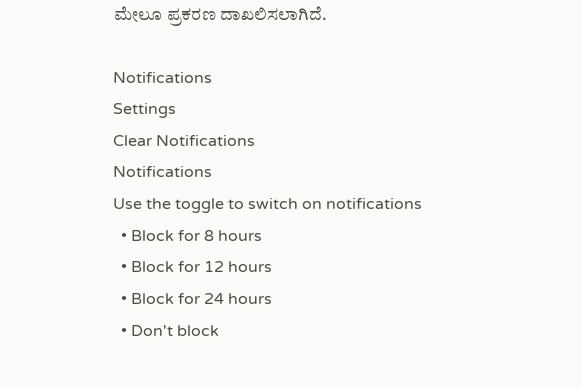ಮೇಲೂ ಪ್ರಕರಣ ದಾಖಲಿಸಲಾಗಿದೆ.

Notifications
Settings
Clear Notifications
Notifications
Use the toggle to switch on notifications
  • Block for 8 hours
  • Block for 12 hours
  • Block for 24 hours
  • Don't block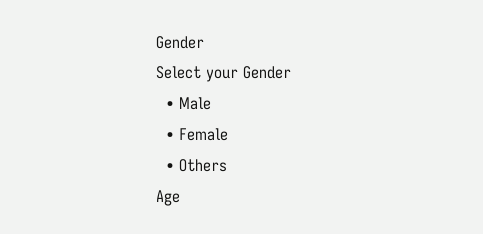Gender
Select your Gender
  • Male
  • Female
  • Others
Age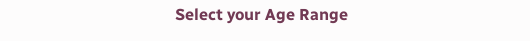Select your Age Range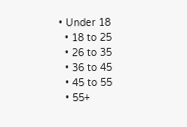• Under 18
  • 18 to 25
  • 26 to 35
  • 36 to 45
  • 45 to 55
  • 55+